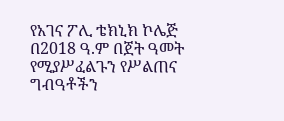የአገና ፖሊ ቴክኒክ ኮሌጅ በ2018 ዓ.ም በጀት ዓመት የሚያሥፈልጉን የሥልጠና ግብዓቶችን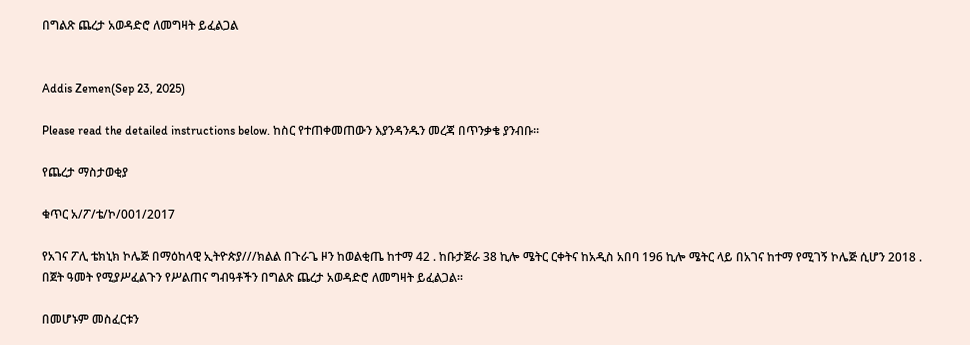በግልጽ ጨረታ አወዳድሮ ለመግዛት ይፈልጋል


Addis Zemen(Sep 23, 2025)

Please read the detailed instructions below. ከስር የተጠቀመጠውን እያንዳንዱን መረጃ በጥንቃቄ ያንብቡ።

የጨረታ ማስታወቂያ

ቁጥር አ/ፖ/ቴ/ኮ/001/2017

የአገና ፖሊ ቴክኒክ ኮሌጅ በማዕከላዊ ኢትዮጵያ///ክልል በጉራጌ ዞን ከወልቂጤ ከተማ 42 . ከቡታጅራ 38 ኪሎ ሜትር ርቀትና ከአዲስ አበባ 196 ኪሎ ሜትር ላይ በአገና ከተማ የሚገኝ ኮሌጅ ሲሆን 2018 . በጀት ዓመት የሚያሥፈልጉን የሥልጠና ግብዓቶችን በግልጽ ጨረታ አወዳድሮ ለመግዛት ይፈልጋል።

በመሆኑም መስፈርቱን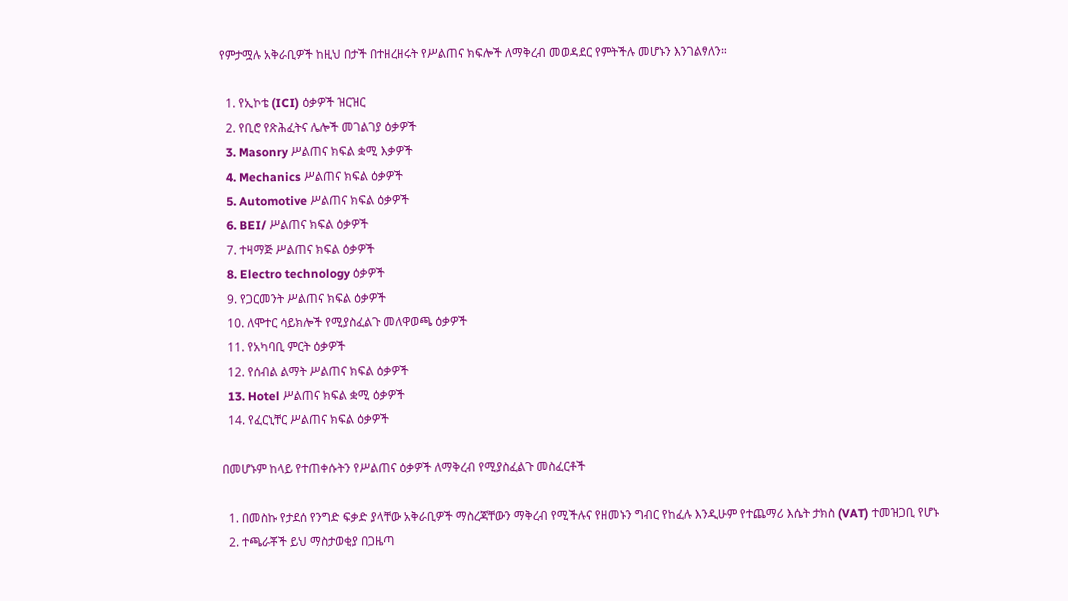የምታሟሉ አቅራቢዎች ከዚህ በታች በተዘረዘሩት የሥልጠና ክፍሎች ለማቅረብ መወዳደር የምትችሉ መሆኑን እንገልፃለን።

  1. የኢኮቴ (ICI) ዕቃዎች ዝርዝር
  2. የቢሮ የጽሕፈትና ሌሎች መገልገያ ዕቃዎች
  3. Masonry ሥልጠና ክፍል ቋሚ እቃዎች
  4. Mechanics ሥልጠና ክፍል ዕቃዎች
  5. Automotive ሥልጠና ክፍል ዕቃዎች
  6. BEI/ ሥልጠና ክፍል ዕቃዎች
  7. ተዛማጅ ሥልጠና ክፍል ዕቃዎች
  8. Electro technology ዕቃዎች
  9. የጋርመንት ሥልጠና ክፍል ዕቃዎች
  10. ለሞተር ሳይክሎች የሚያስፈልጉ መለዋወጫ ዕቃዎች
  11. የአካባቢ ምርት ዕቃዎች
  12. የሰብል ልማት ሥልጠና ክፍል ዕቃዎች
  13. Hotel ሥልጠና ክፍል ቋሚ ዕቃዎች
  14. የፈርኒቸር ሥልጠና ክፍል ዕቃዎች

በመሆኑም ከላይ የተጠቀሱትን የሥልጠና ዕቃዎች ለማቅረብ የሚያስፈልጉ መስፈርቶች

  1. በመስኩ የታደሰ የንግድ ፍቃድ ያላቸው አቅራቢዎች ማስረጃቸውን ማቅረብ የሚችሉና የዘመኑን ግብር የከፈሉ እንዲሁም የተጨማሪ እሴት ታክስ (VAT) ተመዝጋቢ የሆኑ
  2. ተጫራቾች ይህ ማስታወቂያ በጋዜጣ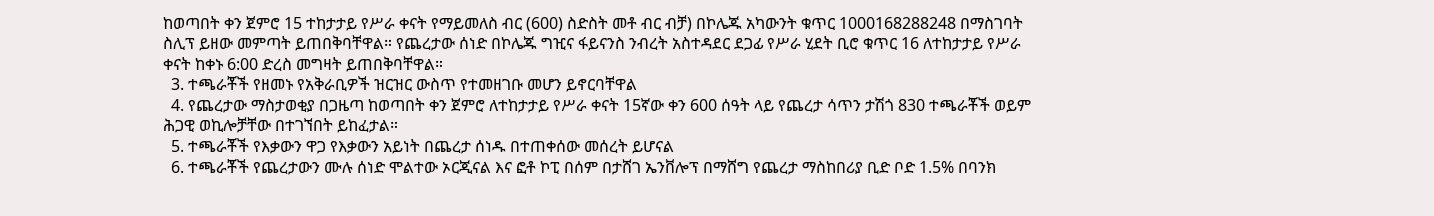ከወጣበት ቀን ጀምሮ 15 ተከታታይ የሥራ ቀናት የማይመለስ ብር (600) ስድስት መቶ ብር ብቻ) በኮሌጁ አካውንት ቁጥር 1000168288248 በማስገባት ስሊፕ ይዘው መምጣት ይጠበቅባቸዋል። የጨረታው ሰነድ በኮሌጁ ግዢና ፋይናንስ ንብረት አስተዳደር ደጋፊ የሥራ ሂደት ቢሮ ቁጥር 16 ለተከታታይ የሥራ ቀናት ከቀኑ 6:00 ድረስ መግዛት ይጠበቅባቸዋል።
  3. ተጫራቾች የዘመኑ የአቅራቢዎች ዝርዝር ውስጥ የተመዘገቡ መሆን ይኖርባቸዋል
  4. የጨረታው ማስታወቂያ በጋዜጣ ከወጣበት ቀን ጀምሮ ለተከታታይ የሥራ ቀናት 15ኛው ቀን 600 ሰዓት ላይ የጨረታ ሳጥን ታሽጎ 830 ተጫራቾች ወይም ሕጋዊ ወኪሎቻቸው በተገኘበት ይከፈታል።
  5. ተጫራቾች የእቃውን ዋጋ የእቃውን አይነት በጨረታ ሰነዱ በተጠቀሰው መሰረት ይሆናል
  6. ተጫራቾች የጨረታውን ሙሉ ሰነድ ሞልተው ኦርጂናል እና ፎቶ ኮፒ በሰም በታሸገ ኤንቨሎፕ በማሸግ የጨረታ ማስከበሪያ ቢድ ቦድ 1.5% በባንክ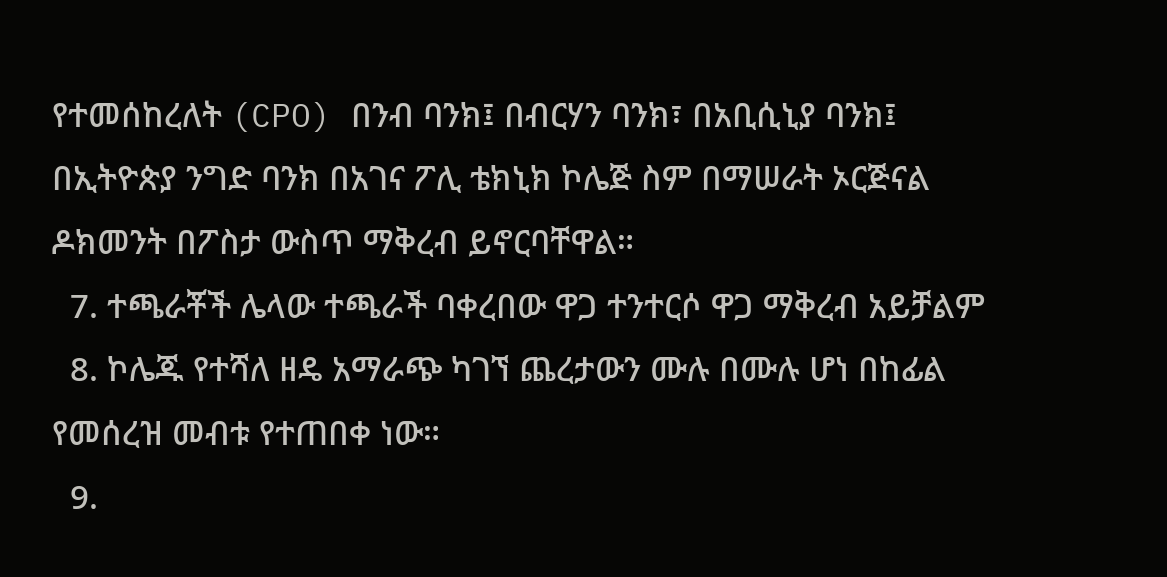የተመሰከረለት (CPO) በንብ ባንክ፤ በብርሃን ባንክ፣ በአቢሲኒያ ባንክ፤ በኢትዮጵያ ንግድ ባንክ በአገና ፖሊ ቴክኒክ ኮሌጅ ስም በማሠራት ኦርጅናል ዶክመንት በፖስታ ውስጥ ማቅረብ ይኖርባቸዋል።
  7. ተጫራቾች ሌላው ተጫራች ባቀረበው ዋጋ ተንተርሶ ዋጋ ማቅረብ አይቻልም
  8. ኮሌጁ የተሻለ ዘዴ አማራጭ ካገኘ ጨረታውን ሙሉ በሙሉ ሆነ በከፊል የመሰረዝ መብቱ የተጠበቀ ነው።
  9.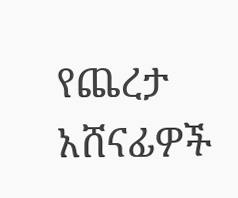የጨረታ አሸናፊዎች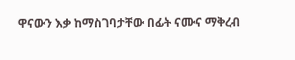ዋናውን እቃ ከማስገባታቸው በፊት ናሙና ማቅረብ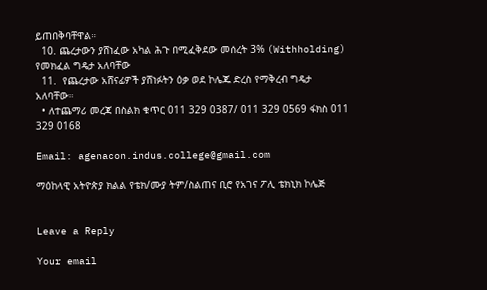ይጠበቅባቸዋል።
  10. ጨረታውን ያሸነፈው አካል ሕጉ በሚፈቅደው መሰረት 3% (Withholding) የመክፈል ግዴታ አለባቸው
  11.  የጨረታው አሸናፊዎች ያሸነፉትን ዕቃ ወደ ኮሌጁ ድረስ የማቅረብ ግዴታ አለባቸው።
  • ለተጨማሪ መረጃ በስልክ ቁጥር 011 329 0387/ 011 329 0569 ፋክስ 011 329 0168

Email: agenacon.indus.college@gmail.com

ማዕከላዊ አትዮጵያ ክልል የቴክ/ሙያ ትም/ስልጠና ቢሮ የአገና ፖሊ ቴክኒክ ኮሌጅ


Leave a Reply

Your email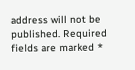address will not be published. Required fields are marked *